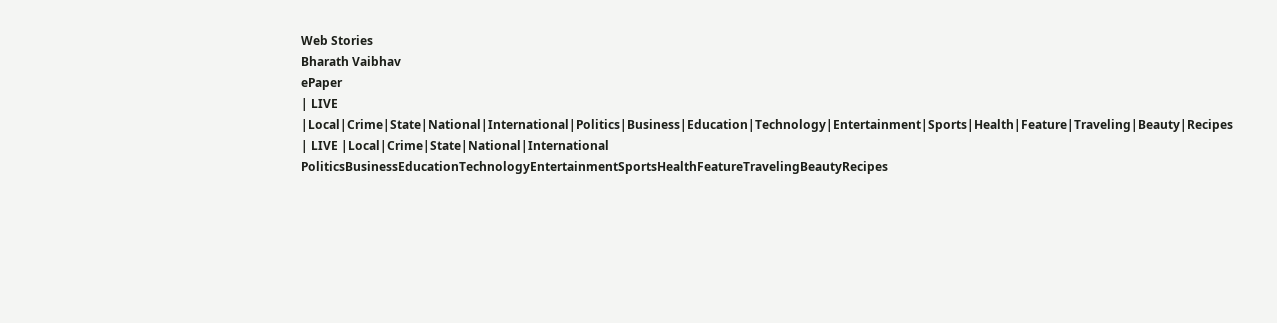Web Stories
Bharath Vaibhav
ePaper
| LIVE |Local|Crime|State|National|International|Politics|Business|Education|Technology|Entertainment|Sports|Health|Feature|Traveling|Beauty|Recipes
| LIVE |Local|Crime|State|National|International
PoliticsBusinessEducationTechnologyEntertainmentSportsHealthFeatureTravelingBeautyRecipes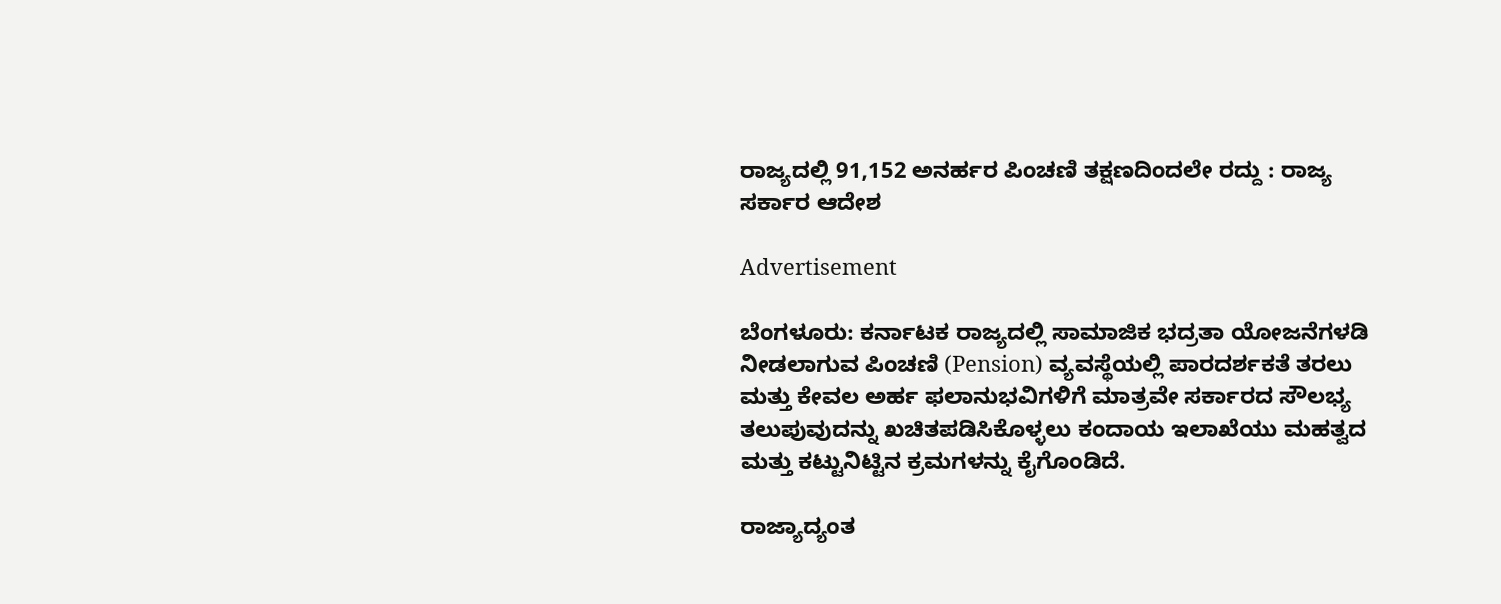ರಾಜ್ಯದಲ್ಲಿ 91,152 ಅನರ್ಹರ ಪಿಂಚಣಿ ತಕ್ಷಣದಿಂದಲೇ ರದ್ದು : ರಾಜ್ಯ ಸರ್ಕಾರ ಆದೇಶ

Advertisement

ಬೆಂಗಳೂರು: ಕರ್ನಾಟಕ ರಾಜ್ಯದಲ್ಲಿ ಸಾಮಾಜಿಕ ಭದ್ರತಾ ಯೋಜನೆಗಳಡಿ ನೀಡಲಾಗುವ ಪಿಂಚಣಿ (Pension) ವ್ಯವಸ್ಥೆಯಲ್ಲಿ ಪಾರದರ್ಶಕತೆ ತರಲು ಮತ್ತು ಕೇವಲ ಅರ್ಹ ಫಲಾನುಭವಿಗಳಿಗೆ ಮಾತ್ರವೇ ಸರ್ಕಾರದ ಸೌಲಭ್ಯ ತಲುಪುವುದನ್ನು ಖಚಿತಪಡಿಸಿಕೊಳ್ಳಲು ಕಂದಾಯ ಇಲಾಖೆಯು ಮಹತ್ವದ ಮತ್ತು ಕಟ್ಟುನಿಟ್ಟಿನ ಕ್ರಮಗಳನ್ನು ಕೈಗೊಂಡಿದೆ.

ರಾಜ್ಯಾದ್ಯಂತ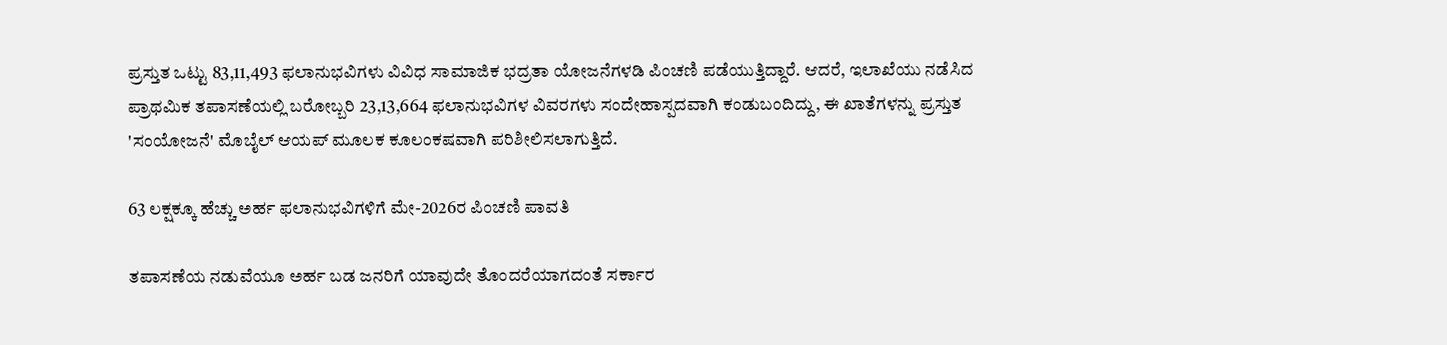ಪ್ರಸ್ತುತ ಒಟ್ಟು 83,11,493 ಫಲಾನುಭವಿಗಳು ವಿವಿಧ ಸಾಮಾಜಿಕ ಭದ್ರತಾ ಯೋಜನೆಗಳಡಿ ಪಿಂಚಣಿ ಪಡೆಯುತ್ತಿದ್ದಾರೆ. ಆದರೆ, ಇಲಾಖೆಯು ನಡೆಸಿದ ಪ್ರಾಥಮಿಕ ತಪಾಸಣೆಯಲ್ಲಿ ಬರೋಬ್ಬರಿ 23,13,664 ಫಲಾನುಭವಿಗಳ ವಿವರಗಳು ಸಂದೇಹಾಸ್ಪದವಾಗಿ ಕಂಡುಬಂದಿದ್ದು, ಈ ಖಾತೆಗಳನ್ನು ಪ್ರಸ್ತುತ 'ಸಂಯೋಜನೆ' ಮೊಬೈಲ್ ಆಯಪ್ ಮೂಲಕ ಕೂಲಂಕಷವಾಗಿ ಪರಿಶೀಲಿಸಲಾಗುತ್ತಿದೆ.

63 ಲಕ್ಷಕ್ಕೂ ಹೆಚ್ಚು ಅರ್ಹ ಫಲಾನುಭವಿಗಳಿಗೆ ಮೇ-2026ರ ಪಿಂಚಣಿ ಪಾವತಿ

ತಪಾಸಣೆಯ ನಡುವೆಯೂ ಅರ್ಹ ಬಡ ಜನರಿಗೆ ಯಾವುದೇ ತೊಂದರೆಯಾಗದಂತೆ ಸರ್ಕಾರ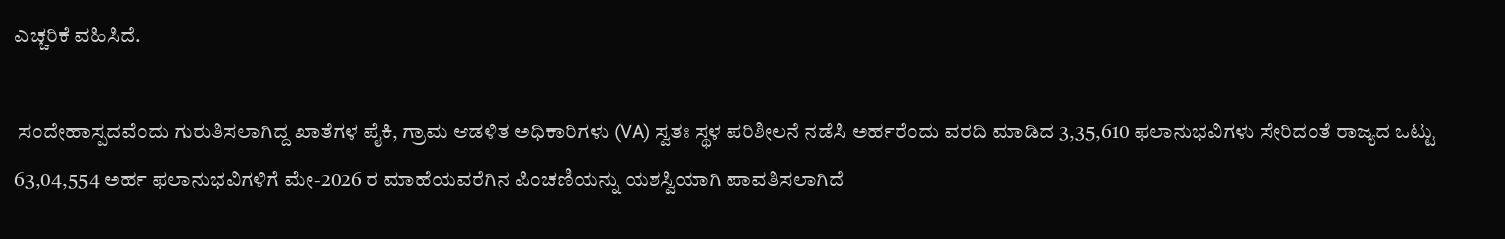ಎಚ್ಚರಿಕೆ ವಹಿಸಿದೆ.

 ಸಂದೇಹಾಸ್ಪದವೆಂದು ಗುರುತಿಸಲಾಗಿದ್ದ ಖಾತೆಗಳ ಪೈಕಿ, ಗ್ರಾಮ ಆಡಳಿತ ಅಧಿಕಾರಿಗಳು (VA) ಸ್ವತಃ ಸ್ಥಳ ಪರಿಶೀಲನೆ ನಡೆಸಿ ಅರ್ಹರೆಂದು ವರದಿ ಮಾಡಿದ 3,35,610 ಫಲಾನುಭವಿಗಳು ಸೇರಿದಂತೆ ರಾಜ್ಯದ ಒಟ್ಟು 63,04,554 ಅರ್ಹ ಫಲಾನುಭವಿಗಳಿಗೆ ಮೇ-2026 ರ ಮಾಹೆಯವರೆಗಿನ ಪಿಂಚಣಿಯನ್ನು ಯಶಸ್ವಿಯಾಗಿ ಪಾವತಿಸಲಾಗಿದೆ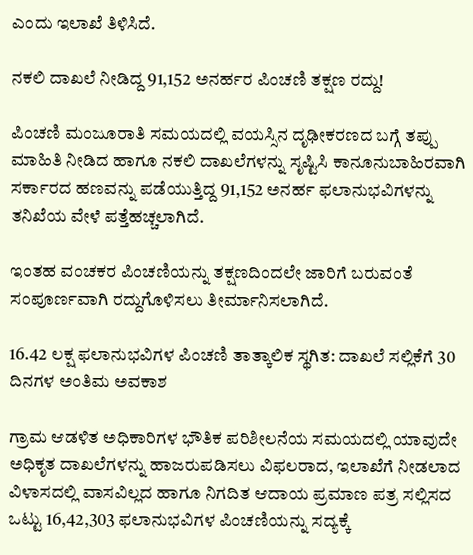ಎಂದು ಇಲಾಖೆ ತಿಳಿಸಿದೆ.

ನಕಲಿ ದಾಖಲೆ ನೀಡಿದ್ದ 91,152 ಅನರ್ಹರ ಪಿಂಚಣಿ ತಕ್ಷಣ ರದ್ದು!

ಪಿಂಚಣಿ ಮಂಜೂರಾತಿ ಸಮಯದಲ್ಲಿ ವಯಸ್ಸಿನ ದೃಢೀಕರಣದ ಬಗ್ಗೆ ತಪ್ಪು ಮಾಹಿತಿ ನೀಡಿದ ಹಾಗೂ ನಕಲಿ ದಾಖಲೆಗಳನ್ನು ಸೃಷ್ಟಿಸಿ ಕಾನೂನುಬಾಹಿರವಾಗಿ ಸರ್ಕಾರದ ಹಣವನ್ನು ಪಡೆಯುತ್ತಿದ್ದ 91,152 ಅನರ್ಹ ಫಲಾನುಭವಿಗಳನ್ನು ತನಿಖೆಯ ವೇಳೆ ಪತ್ತೆಹಚ್ಚಲಾಗಿದೆ.

ಇಂತಹ ವಂಚಕರ ಪಿಂಚಣಿಯನ್ನು ತಕ್ಷಣದಿಂದಲೇ ಜಾರಿಗೆ ಬರುವಂತೆ ಸಂಪೂರ್ಣವಾಗಿ ರದ್ದುಗೊಳಿಸಲು ತೀರ್ಮಾನಿಸಲಾಗಿದೆ.

16.42 ಲಕ್ಷ ಫಲಾನುಭವಿಗಳ ಪಿಂಚಣಿ ತಾತ್ಕಾಲಿಕ ಸ್ಥಗಿತ: ದಾಖಲೆ ಸಲ್ಲಿಕೆಗೆ 30 ದಿನಗಳ ಅಂತಿಮ ಅವಕಾಶ

ಗ್ರಾಮ ಆಡಳಿತ ಅಧಿಕಾರಿಗಳ ಭೌತಿಕ ಪರಿಶೀಲನೆಯ ಸಮಯದಲ್ಲಿ ಯಾವುದೇ ಅಧಿಕೃತ ದಾಖಲೆಗಳನ್ನು ಹಾಜರುಪಡಿಸಲು ವಿಫಲರಾದ, ಇಲಾಖೆಗೆ ನೀಡಲಾದ ವಿಳಾಸದಲ್ಲಿ ವಾಸವಿಲ್ಲದ ಹಾಗೂ ನಿಗದಿತ ಆದಾಯ ಪ್ರಮಾಣ ಪತ್ರ ಸಲ್ಲಿಸದ ಒಟ್ಟು 16,42,303 ಫಲಾನುಭವಿಗಳ ಪಿಂಚಣಿಯನ್ನು ಸದ್ಯಕ್ಕೆ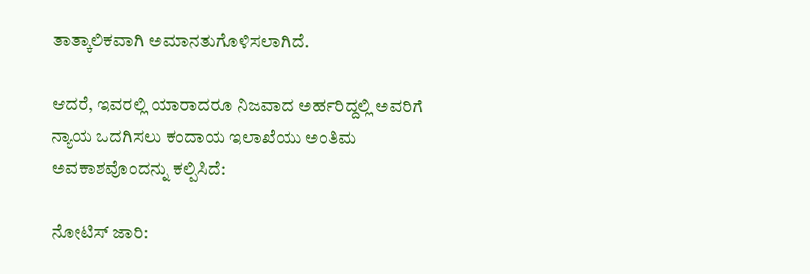ತಾತ್ಕಾಲಿಕವಾಗಿ ಅಮಾನತುಗೊಳಿಸಲಾಗಿದೆ.

ಆದರೆ, ಇವರಲ್ಲಿ ಯಾರಾದರೂ ನಿಜವಾದ ಅರ್ಹರಿದ್ದಲ್ಲಿ ಅವರಿಗೆ ನ್ಯಾಯ ಒದಗಿಸಲು ಕಂದಾಯ ಇಲಾಖೆಯು ಅಂತಿಮ ಅವಕಾಶವೊಂದನ್ನು ಕಲ್ಪಿಸಿದೆ:

ನೋಟಿಸ್ ಜಾರಿ: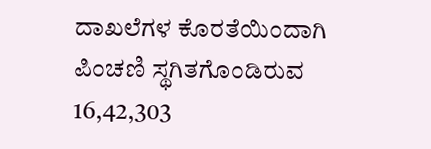ದಾಖಲೆಗಳ ಕೊರತೆಯಿಂದಾಗಿ ಪಿಂಚಣಿ ಸ್ಥಗಿತಗೊಂಡಿರುವ 16,42,303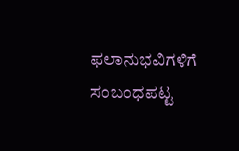ಫಲಾನುಭವಿಗಳಿಗೆ ಸಂಬಂಧಪಟ್ಟ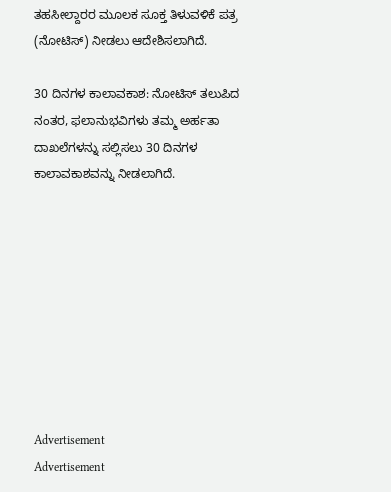ತಹಸೀಲ್ದಾರರ ಮೂಲಕ ಸೂಕ್ತ ತಿಳುವಳಿಕೆ ಪತ್ರ (ನೋಟಿಸ್) ನೀಡಲು ಆದೇಶಿಸಲಾಗಿದೆ.

30 ದಿನಗಳ ಕಾಲಾವಕಾಶ: ನೋಟಿಸ್ ತಲುಪಿದ ನಂತರ, ಫಲಾನುಭವಿಗಳು ತಮ್ಮ ಅರ್ಹತಾ ದಾಖಲೆಗಳನ್ನು ಸಲ್ಲಿಸಲು 30 ದಿನಗಳ ಕಾಲಾವಕಾಶವನ್ನು ನೀಡಲಾಗಿದೆ.









Advertisement
Advertisement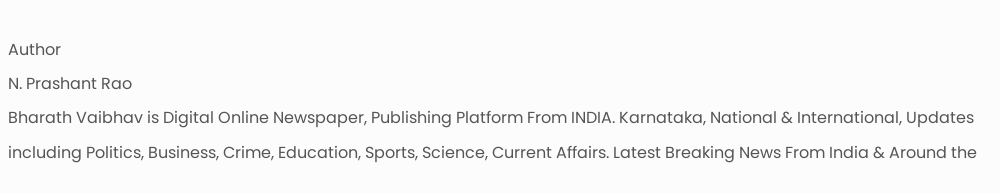Author
N. Prashant Rao
Bharath Vaibhav is Digital Online Newspaper, Publishing Platform From INDIA. Karnataka, National & International, Updates including Politics, Business, Crime, Education, Sports, Science, Current Affairs. Latest Breaking News From India & Around the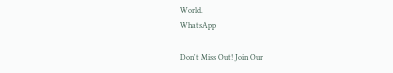World.
WhatsApp

Don't Miss Out! Join Our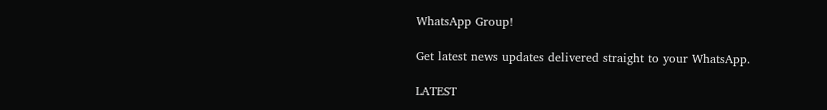WhatsApp Group!

Get latest news updates delivered straight to your WhatsApp.

LATEST